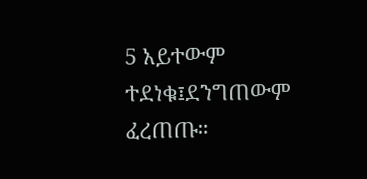5 አይተውም ተደነቁ፤ደንግጠውም ፈረጠጡ።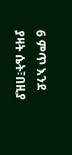6 ምጥ እንደ ያዛት ሴት፣በዚያ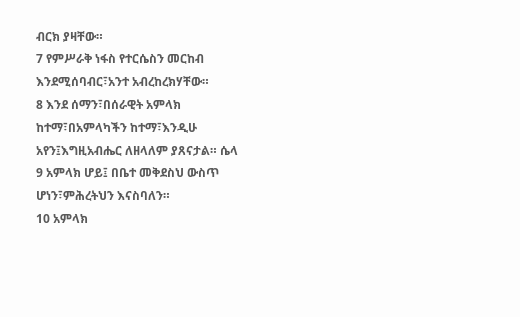ብርክ ያዛቸው።
7 የምሥራቅ ነፋስ የተርሴስን መርከብ እንደሚሰባብር፣አንተ አብረከረክሃቸው።
8 እንደ ሰማን፣በሰራዊት አምላክ ከተማ፣በአምላካችን ከተማ፣እንዲሁ አየን፤እግዚአብሔር ለዘላለም ያጸናታል። ሴላ
9 አምላክ ሆይ፤ በቤተ መቅደስህ ውስጥ ሆነን፣ምሕረትህን እናስባለን።
10 አምላክ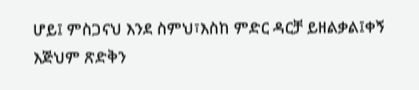ሆይ፤ ምስጋናህ እንደ ስምህ፣እስከ ምድር ዳርቻ ይዘልቃል፤ቀኝ እጅህም ጽድቅን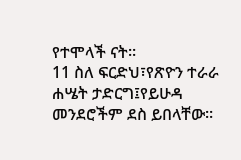የተሞላች ናት።
11 ስለ ፍርድህ፣የጽዮን ተራራ ሐሤት ታድርግ፤የይሁዳ መንደሮችም ደስ ይበላቸው።